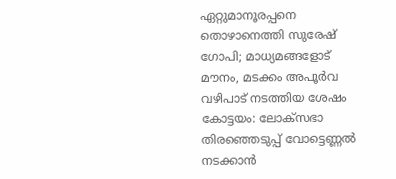ഏറ്റുമാനൂരപ്പനെ തൊഴാനെത്തി സുരേഷ് ഗോപി; മാധ്യമങ്ങളോട് മൗനം, മടക്കം അപൂർവ വഴിപാട് നടത്തിയ ശേഷം
കോട്ടയം: ലോക്സഭാ തിരഞ്ഞെടുപ്പ് വോട്ടെണ്ണൽ നടക്കാൻ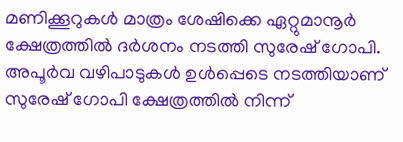മണിക്കൂറുകൾ മാത്രം ശേഷിക്കെ ഏറ്റുമാനൂർ ക്ഷേത്രത്തിൽ ദർശനം നടത്തി സുരേഷ് ഗോപി. അപൂർവ വഴിപാടുകൾ ഉൾപ്പെടെ നടത്തിയാണ് സുരേഷ് ഗോപി ക്ഷേത്രത്തിൽ നിന്ന്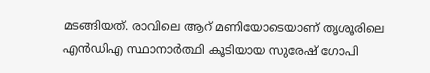മടങ്ങിയത്. രാവിലെ ആറ് മണിയോടെയാണ് തൃശൂരിലെ എൻഡിഎ സ്ഥാനാർത്ഥി കൂടിയായ സുരേഷ് ഗോപി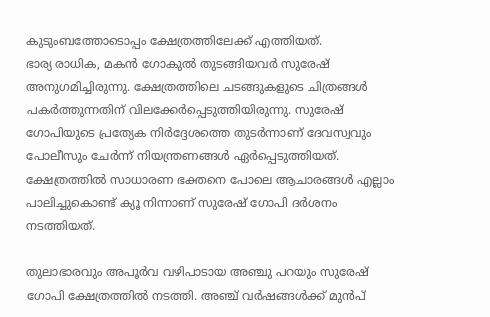കുടുംബത്തോടൊപ്പം ക്ഷേത്രത്തിലേക്ക് എത്തിയത്.
ഭാര്യ രാധിക, മകൻ ഗോകുൽ തുടങ്ങിയവർ സുരേഷ് അനുഗമിച്ചിരുന്നു. ക്ഷേത്രത്തിലെ ചടങ്ങുകളുടെ ചിത്രങ്ങൾ പകർത്തുന്നതിന് വിലക്കേർപ്പെടുത്തിയിരുന്നു. സുരേഷ് ഗോപിയുടെ പ്രത്യേക നിർദ്ദേശത്തെ തുടർന്നാണ് ദേവസ്വവും പോലീസും ചേർന്ന് നിയന്ത്രണങ്ങൾ ഏർപ്പെടുത്തിയത്. ക്ഷേത്രത്തിൽ സാധാരണ ഭക്തനെ പോലെ ആചാരങ്ങൾ എല്ലാം പാലിച്ചുകൊണ്ട് ക്യൂ നിന്നാണ് സുരേഷ് ഗോപി ദർശനം നടത്തിയത്.

തുലാഭാരവും അപൂർവ വഴിപാടായ അഞ്ചു പറയും സുരേഷ് ഗോപി ക്ഷേത്രത്തിൽ നടത്തി. അഞ്ച് വർഷങ്ങൾക്ക് മുൻപ്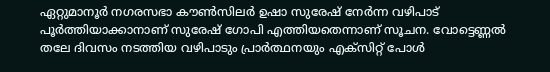ഏറ്റുമാനൂർ നഗരസഭാ കൗൺസിലർ ഉഷാ സുരേഷ് നേർന്ന വഴിപാട് പൂർത്തിയാക്കാനാണ് സുരേഷ് ഗോപി എത്തിയതെന്നാണ് സൂചന. വോട്ടെണ്ണൽ തലേ ദിവസം നടത്തിയ വഴിപാടും പ്രാർത്ഥനയും എക്സിറ്റ് പോൾ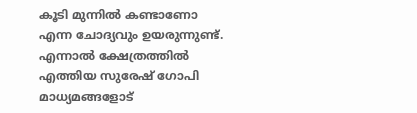കൂടി മുന്നിൽ കണ്ടാണോ എന്ന ചോദ്യവും ഉയരുന്നുണ്ട്.
എന്നാൽ ക്ഷേത്രത്തിൽ എത്തിയ സുരേഷ് ഗോപി മാധ്യമങ്ങളോട്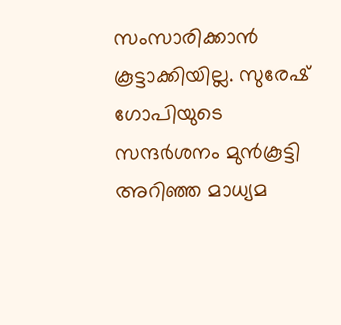സംസാരിക്കാൻ കൂട്ടാക്കിയില്ല. സുരേഷ് ഗോപിയുടെ സന്ദർശനം മുൻകൂട്ടി അറിഞ്ഞ മാധ്യമ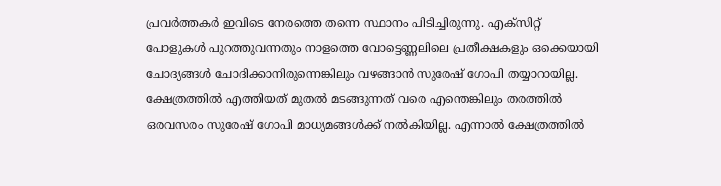പ്രവർത്തകർ ഇവിടെ നേരത്തെ തന്നെ സ്ഥാനം പിടിച്ചിരുന്നു. എക്സിറ്റ് പോളുകൾ പുറത്തുവന്നതും നാളത്തെ വോട്ടെണ്ണലിലെ പ്രതീക്ഷകളും ഒക്കെയായി ചോദ്യങ്ങൾ ചോദിക്കാനിരുന്നെങ്കിലും വഴങ്ങാൻ സുരേഷ് ഗോപി തയ്യാറായില്ല.
ക്ഷേത്രത്തിൽ എത്തിയത് മുതൽ മടങ്ങുന്നത് വരെ എന്തെങ്കിലും തരത്തിൽ ഒരവസരം സുരേഷ് ഗോപി മാധ്യമങ്ങൾക്ക് നൽകിയില്ല. എന്നാൽ ക്ഷേത്രത്തിൽ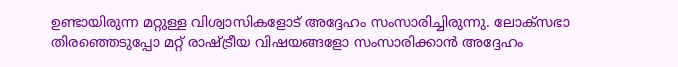ഉണ്ടായിരുന്ന മറ്റുള്ള വിശ്വാസികളോട് അദ്ദേഹം സംസാരിച്ചിരുന്നു. ലോക്സഭാ തിരഞ്ഞെടുപ്പോ മറ്റ് രാഷ്ട്രീയ വിഷയങ്ങളോ സംസാരിക്കാൻ അദ്ദേഹം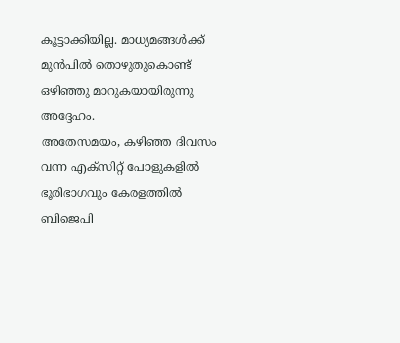കൂട്ടാക്കിയില്ല. മാധ്യമങ്ങൾക്ക് മുൻപിൽ തൊഴുതുകൊണ്ട് ഒഴിഞ്ഞു മാറുകയായിരുന്നു അദ്ദേഹം.
അതേസമയം, കഴിഞ്ഞ ദിവസം വന്ന എക്സിറ്റ് പോളുകളിൽ ഭൂരിഭാഗവും കേരളത്തിൽ ബിജെപി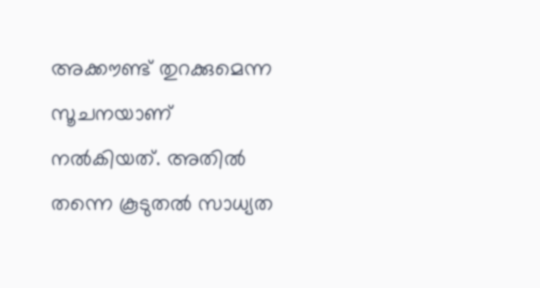അക്കൗണ്ട് തുറക്കുമെന്ന സൂചനയാണ് നൽകിയത്. അതിൽ തന്നെ കൂടുതൽ സാധ്യത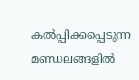കൽപ്പിക്കപ്പെടുന്ന മണ്ഡലങ്ങളിൽ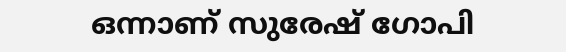ഒന്നാണ് സുരേഷ് ഗോപി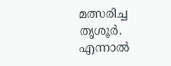മത്സരിച്ച തൃശൂർ. എന്നാൽ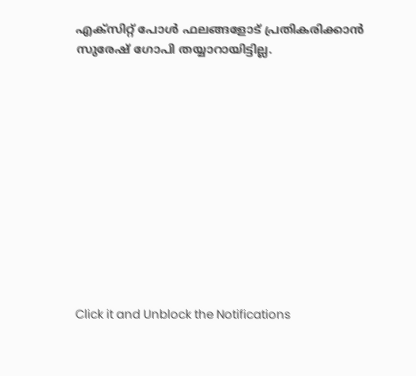എക്സിറ്റ് പോൾ ഫലങ്ങളോട് പ്രതികരിക്കാൻ സുരേഷ് ഗോപി തയ്യാറായിട്ടില്ല.












Click it and Unblock the Notifications